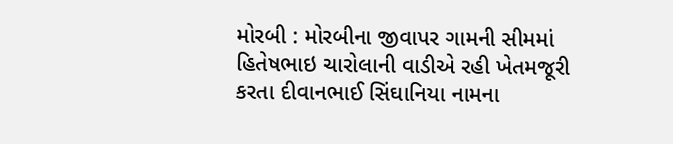મોરબી : મોરબીના જીવાપર ગામની સીમમાં હિતેષભાઇ ચારોલાની વાડીએ રહી ખેતમજૂરી કરતા દીવાનભાઈ સિંઘાનિયા નામના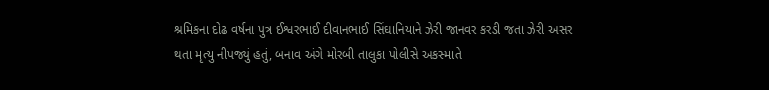શ્રમિકના દોઢ વર્ષના પુત્ર ઈશ્વરભાઈ દીવાનભાઈ સિંઘાનિયાને ઝેરી જાનવર કરડી જતા ઝેરી અસર થતા મૃત્યુ નીપજ્યું હતું, બનાવ અંગે મોરબી તાલુકા પોલીસે અકસ્માતે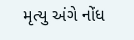મૃત્યુ અંગે નોંધ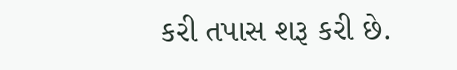કરી તપાસ શરૂ કરી છે.